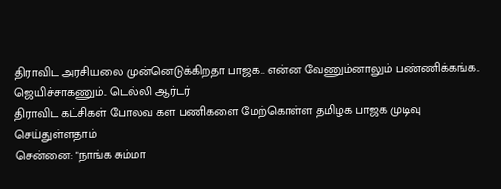திராவிட அரசியலை முன்னெடுக்கிறதா பாஜக.. என்ன வேணும்னாலும் பண்ணிக்கங்க.. ஜெயிச்சாகணும்.. டெல்லி ஆர்டர்
திராவிட கட்சிகள் போலவ கள பணிகளை மேற்கொள்ள தமிழக பாஜக முடிவு செய்துள்ளதாம்
சென்னை: "நாங்க சும்மா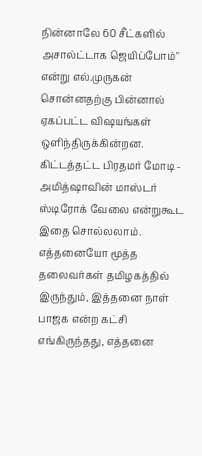நின்னாலே 60 சீட்களில் அசால்ட்டாக ஜெயிப்போம்" என்று எல்.முருகன் சொன்னதற்கு பின்னால் ஏகப்பட்ட விஷயங்கள் ஒளிந்திருக்கின்றன. கிட்டத்தட்ட பிரதமர் மோடி - அமித்ஷாவின் மாஸ்டர் ஸ்டிரோக் வேலை என்றுகூட இதை சொல்லலாம்.
எத்தனையோ மூத்த தலைவர்கள் தமிழகத்தில் இருந்தும், இத்தனை நாள் பாஜக என்ற கட்சி எங்கிருந்தது, எத்தனை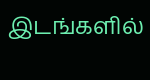இடங்களில்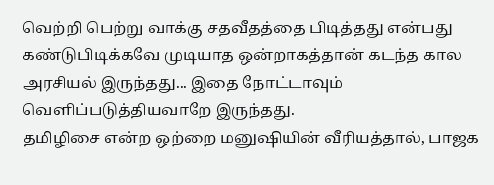வெற்றி பெற்று வாக்கு சதவீதத்தை பிடித்தது என்பது கண்டுபிடிக்கவே முடியாத ஒன்றாகத்தான் கடந்த கால அரசியல் இருந்தது... இதை நோட்டாவும் வெளிப்படுத்தியவாறே இருந்தது.
தமிழிசை என்ற ஒற்றை மனுஷியின் வீரியத்தால், பாஜக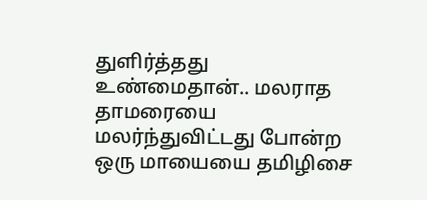துளிர்த்தது உண்மைதான்.. மலராத தாமரையை மலர்ந்துவிட்டது போன்ற ஒரு மாயையை தமிழிசை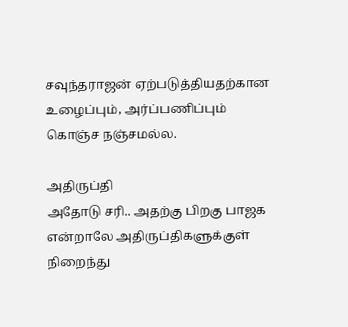சவுந்தராஜன் ஏற்படுத்தியதற்கான உழைப்பும், அர்ப்பணிப்பும் கொஞ்ச நஞ்சமல்ல.

அதிருப்தி
அதோடு சரி.. அதற்கு பிறகு பாஜக என்றாலே அதிருப்திகளுக்குள் நிறைந்து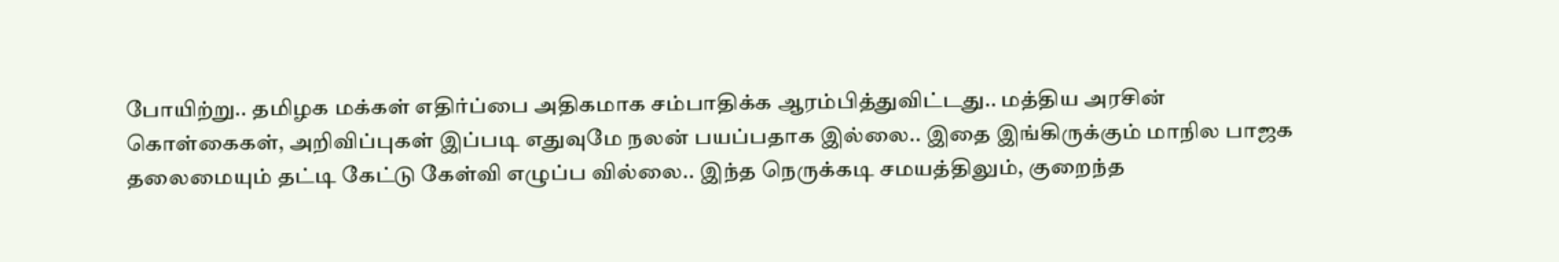போயிற்று.. தமிழக மக்கள் எதிர்ப்பை அதிகமாக சம்பாதிக்க ஆரம்பித்துவிட்டது.. மத்திய அரசின் கொள்கைகள், அறிவிப்புகள் இப்படி எதுவுமே நலன் பயப்பதாக இல்லை.. இதை இங்கிருக்கும் மாநில பாஜக தலைமையும் தட்டி கேட்டு கேள்வி எழுப்ப வில்லை.. இந்த நெருக்கடி சமயத்திலும், குறைந்த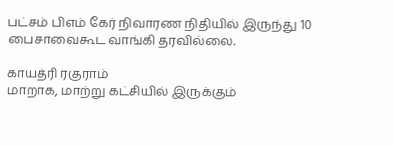பட்சம் பிஎம் கேர் நிவாரண நிதியில் இருந்து 10 பைசாவைகூட வாங்கி தரவில்லை.

காயத்ரி ரகுராம்
மாறாக, மாற்று கட்சியில் இருக்கும்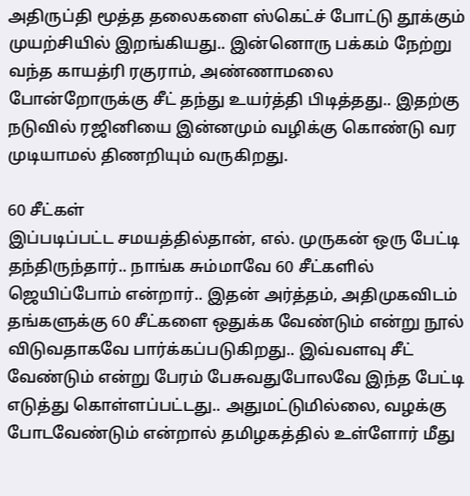அதிருப்தி மூத்த தலைகளை ஸ்கெட்ச் போட்டு தூக்கும் முயற்சியில் இறங்கியது.. இன்னொரு பக்கம் நேற்று வந்த காயத்ரி ரகுராம், அண்ணாமலை போன்றோருக்கு சீட் தந்து உயர்த்தி பிடித்தது.. இதற்கு நடுவில் ரஜினியை இன்னமும் வழிக்கு கொண்டு வர முடியாமல் திணறியும் வருகிறது.

60 சீட்கள்
இப்படிப்பட்ட சமயத்தில்தான், எல். முருகன் ஒரு பேட்டி தந்திருந்தார்.. நாங்க சும்மாவே 60 சீட்களில் ஜெயிப்போம் என்றார்.. இதன் அர்த்தம், அதிமுகவிடம் தங்களுக்கு 60 சீட்களை ஒதுக்க வேண்டும் என்று நூல் விடுவதாகவே பார்க்கப்படுகிறது.. இவ்வளவு சீட் வேண்டும் என்று பேரம் பேசுவதுபோலவே இந்த பேட்டி எடுத்து கொள்ளப்பட்டது.. அதுமட்டுமில்லை, வழக்கு போடவேண்டும் என்றால் தமிழகத்தில் உள்ளோர் மீது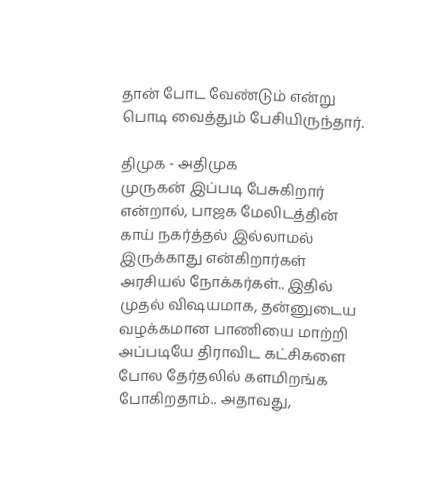தான் போட வேண்டும் என்று பொடி வைத்தும் பேசியிருந்தார்.

திமுக - அதிமுக
முருகன் இப்படி பேசுகிறார் என்றால், பாஜக மேலிடத்தின் காய் நகர்த்தல் இல்லாமல் இருக்காது என்கிறார்கள் அரசியல் நோக்கர்கள்.. இதில் முதல் விஷயமாக, தன்னுடைய வழக்கமான பாணியை மாற்றி அப்படியே திராவிட கட்சிகளை போல தேர்தலில் களமிறங்க போகிறதாம்.. அதாவது,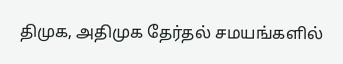திமுக, அதிமுக தேர்தல் சமயங்களில்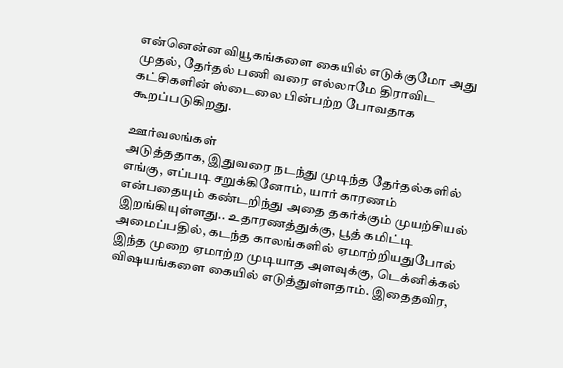என்னென்ன வியூகங்களை கையில் எடுக்குமோ அது முதல், தேர்தல் பணி வரை எல்லாமே திராவிட கட்சிகளின் ஸ்டைலை பின்பற்ற போவதாக கூறப்படுகிறது.

ஊர்வலங்கள்
அடுத்ததாக, இதுவரை நடந்து முடிந்த தேர்தல்களில் எங்கு, எப்படி சறுக்கினோம், யார் காரணம் என்பதையும் கண்டறிந்து அதை தகர்க்கும் முயற்சியல் இறங்கியுள்ளது.. உதாரணத்துக்கு, பூத் கமிட்டி அமைப்பதில், கடந்த காலங்களில் ஏமாற்றியதுபோல் இந்த முறை ஏமாற்ற முடியாத அளவுக்கு, டெக்னிக்கல் விஷயங்களை கையில் எடுத்துள்ளதாம். இதைதவிர,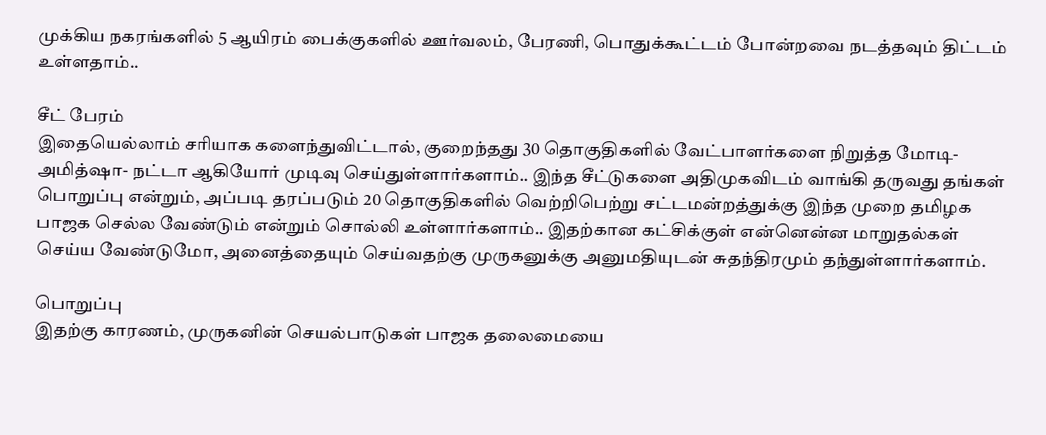முக்கிய நகரங்களில் 5 ஆயிரம் பைக்குகளில் ஊர்வலம், பேரணி, பொதுக்கூட்டம் போன்றவை நடத்தவும் திட்டம் உள்ளதாம்..

சீட் பேரம்
இதையெல்லாம் சரியாக களைந்துவிட்டால், குறைந்தது 30 தொகுதிகளில் வேட்பாளர்களை நிறுத்த மோடி- அமித்ஷா- நட்டா ஆகியோர் முடிவு செய்துள்ளார்களாம்.. இந்த சீட்டுகளை அதிமுகவிடம் வாங்கி தருவது தங்கள் பொறுப்பு என்றும், அப்படி தரப்படும் 20 தொகுதிகளில் வெற்றிபெற்று சட்டமன்றத்துக்கு இந்த முறை தமிழக பாஜக செல்ல வேண்டும் என்றும் சொல்லி உள்ளார்களாம்.. இதற்கான கட்சிக்குள் என்னென்ன மாறுதல்கள் செய்ய வேண்டுமோ, அனைத்தையும் செய்வதற்கு முருகனுக்கு அனுமதியுடன் சுதந்திரமும் தந்துள்ளார்களாம்.

பொறுப்பு
இதற்கு காரணம், முருகனின் செயல்பாடுகள் பாஜக தலைமையை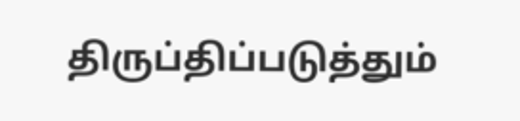திருப்திப்படுத்தும்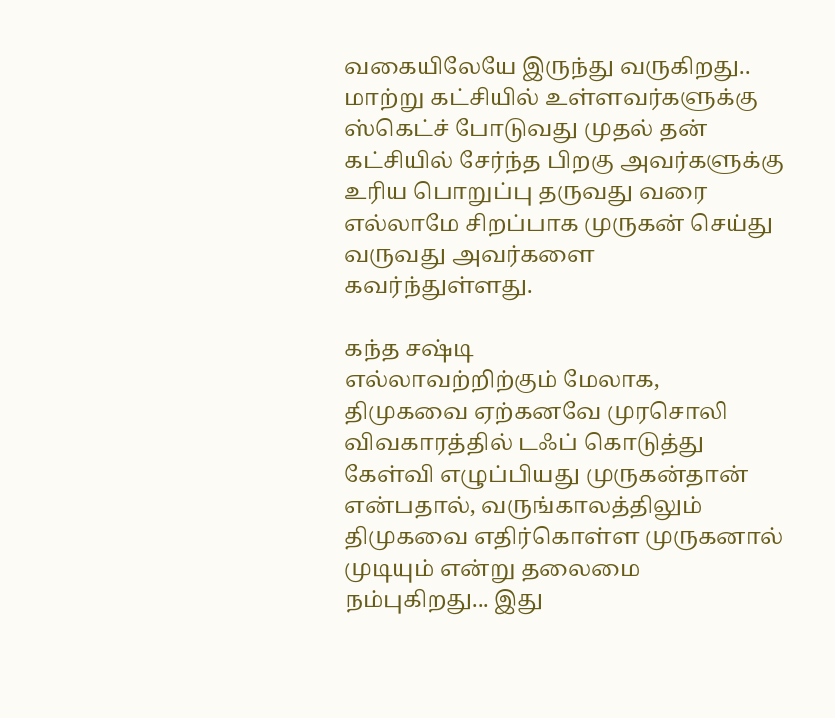வகையிலேயே இருந்து வருகிறது.. மாற்று கட்சியில் உள்ளவர்களுக்கு ஸ்கெட்ச் போடுவது முதல் தன் கட்சியில் சேர்ந்த பிறகு அவர்களுக்கு உரிய பொறுப்பு தருவது வரை எல்லாமே சிறப்பாக முருகன் செய்து வருவது அவர்களை கவர்ந்துள்ளது.

கந்த சஷ்டி
எல்லாவற்றிற்கும் மேலாக, திமுகவை ஏற்கனவே முரசொலி விவகாரத்தில் டஃப் கொடுத்து கேள்வி எழுப்பியது முருகன்தான் என்பதால், வருங்காலத்திலும் திமுகவை எதிர்கொள்ள முருகனால் முடியும் என்று தலைமை நம்புகிறது... இது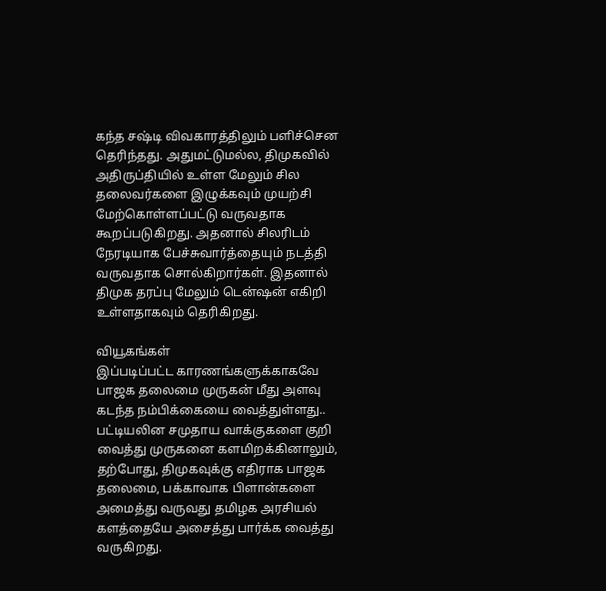கந்த சஷ்டி விவகாரத்திலும் பளிச்சென தெரிந்தது. அதுமட்டுமல்ல, திமுகவில் அதிருப்தியில் உள்ள மேலும் சில தலைவர்களை இழுக்கவும் முயற்சி மேற்கொள்ளப்பட்டு வருவதாக கூறப்படுகிறது. அதனால் சிலரிடம் நேரடியாக பேச்சுவார்த்தையும் நடத்தி வருவதாக சொல்கிறார்கள். இதனால் திமுக தரப்பு மேலும் டென்ஷன் எகிறி உள்ளதாகவும் தெரிகிறது.

வியூகங்கள்
இப்படிப்பட்ட காரணங்களுக்காகவே பாஜக தலைமை முருகன் மீது அளவு கடந்த நம்பிக்கையை வைத்துள்ளது.. பட்டியலின சமுதாய வாக்குகளை குறி வைத்து முருகனை களமிறக்கினாலும், தற்போது, திமுகவுக்கு எதிராக பாஜக தலைமை, பக்காவாக பிளான்களை அமைத்து வருவது தமிழக அரசியல் களத்தையே அசைத்து பார்க்க வைத்து வருகிறது.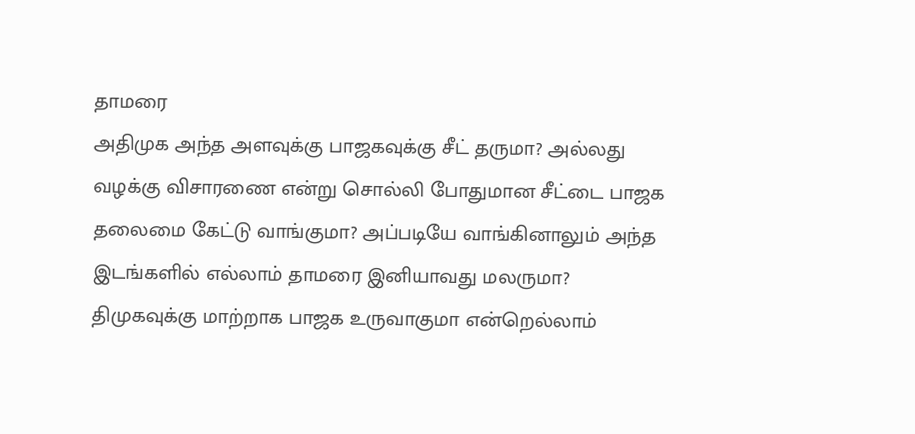தாமரை
அதிமுக அந்த அளவுக்கு பாஜகவுக்கு சீட் தருமா? அல்லது வழக்கு விசாரணை என்று சொல்லி போதுமான சீட்டை பாஜக தலைமை கேட்டு வாங்குமா? அப்படியே வாங்கினாலும் அந்த இடங்களில் எல்லாம் தாமரை இனியாவது மலருமா? திமுகவுக்கு மாற்றாக பாஜக உருவாகுமா என்றெல்லாம்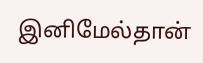இனிமேல்தான்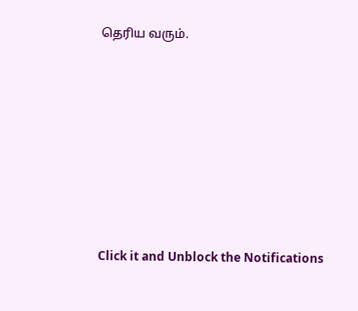தெரிய வரும்.












Click it and Unblock the Notifications